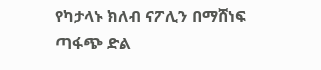የካታላኑ ክለብ ናፖሊን በማሸነፍ ጣፋጭ ድል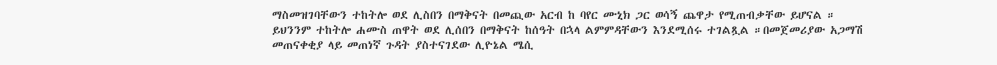ማስመዝገባቸውን ተከትሎ ወደ ሊስበን በማቅናት በመጪው አርብ ከ ባየር ሙኒክ ጋር ወሳኝ ጨዋታ የሚጠብቃቸው ይሆናል ። ይህንንም ተከትሎ ሐሙስ ጠዋት ወደ ሊሰበን በማቅናት ከሰዓት በኋላ ልምምዳቸውን እንደሚሰሩ ተገልጿል ።በመጀመሪያው አጋማሽ መጠናቀቂያ ላይ መጠነኛ ጉዳት ያስተናገደው ሊዮኔል ሜሲ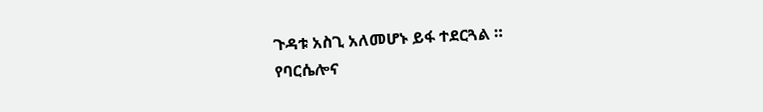ጉዳቱ አስጊ አለመሆኑ ይፋ ተደርጓል ።
የባርሴሎና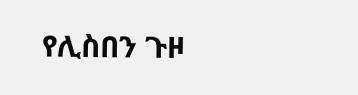የሊስበን ጉዞ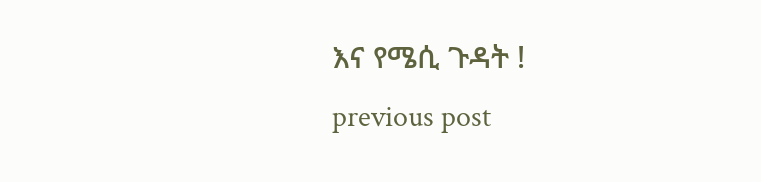እና የሜሲ ጉዳት !
previous post